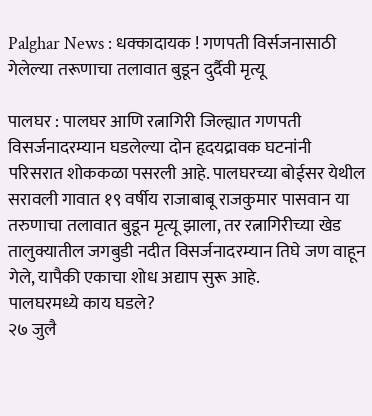Palghar News : धक्कादायक ! गणपती विर्सजनासाठी गेलेल्या तरूणाचा तलावात बुडून दुर्दैवी मृत्यू

पालघर : पालघर आणि रत्नागिरी जिल्ह्यात गणपती विसर्जनादरम्यान घडलेल्या दोन हृदयद्रावक घटनांनी परिसरात शोककळा पसरली आहे. पालघरच्या बोईसर येथील सरावली गावात १९ वर्षीय राजाबाबू राजकुमार पासवान या तरुणाचा तलावात बुडून मृत्यू झाला, तर रत्नागिरीच्या खेड तालुक्यातील जगबुडी नदीत विसर्जनादरम्यान तिघे जण वाहून गेले, यापैकी एकाचा शोध अद्याप सुरू आहे.
पालघरमध्ये काय घडले?
२७ जुलै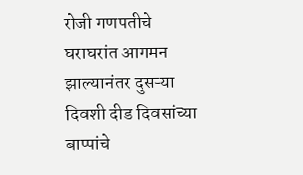रोजी गणपतीचे घराघरांत आगमन झाल्यानंतर दुसऱ्या दिवशी दीड दिवसांच्या बाप्पांचे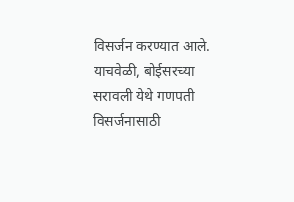विसर्जन करण्यात आले. याचवेळी, बोईसरच्या सरावली येथे गणपती विसर्जनासाठी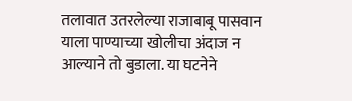तलावात उतरलेल्या राजाबाबू पासवान याला पाण्याच्या खोलीचा अंदाज न आल्याने तो बुडाला. या घटनेने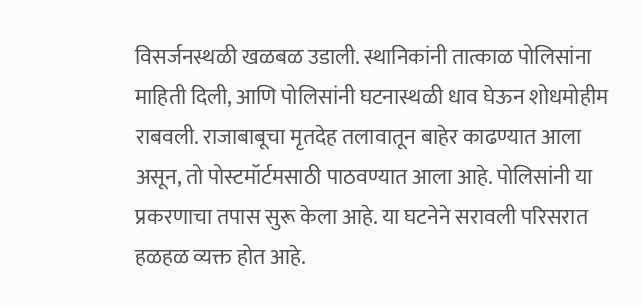विसर्जनस्थळी खळबळ उडाली. स्थानिकांनी तात्काळ पोलिसांना माहिती दिली, आणि पोलिसांनी घटनास्थळी धाव घेऊन शोधमोहीम राबवली. राजाबाबूचा मृतदेह तलावातून बाहेर काढण्यात आला असून, तो पोस्टमॉर्टमसाठी पाठवण्यात आला आहे. पोलिसांनी या प्रकरणाचा तपास सुरू केला आहे. या घटनेने सरावली परिसरात हळहळ व्यक्त होत आहे.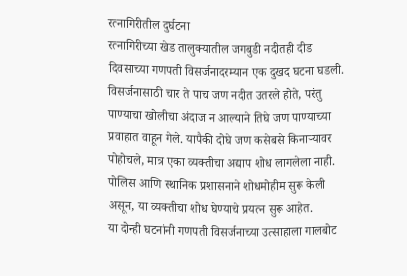रत्नागिरीतील दुर्घटना
रत्नागिरीच्या खेड तालुक्यातील जगबुडी नदीतही दीड दिवसाच्या गणपती विसर्जनादरम्यान एक दुखद घटना घडली. विसर्जनासाठी चार ते पाच जण नदीत उतरले होते, परंतु पाण्याचा खोलीचा अंदाज न आल्याने तिघे जण पाण्याच्या प्रवाहात वाहून गेले. यापैकी दोघे जण कसेबसे किनाऱ्यावर पोहोचले, मात्र एका व्यक्तीचा अद्याप शोध लागलेला नाही. पोलिस आणि स्थानिक प्रशासनाने शोधमोहीम सुरू केली असून, या व्यक्तीचा शोध घेण्याचे प्रयत्न सुरू आहेत.
या दोन्ही घटनांनी गणपती विसर्जनाच्या उत्साहाला गालबोट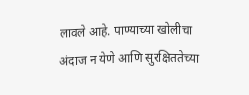लावले आहे. पाण्याच्या खोलीचा अंदाज न येणे आणि सुरक्षिततेच्या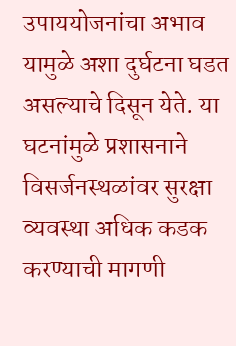उपाययोजनांचा अभाव यामुळे अशा दुर्घटना घडत असल्याचे दिसून येते. या घटनांमुळे प्रशासनाने विसर्जनस्थळांवर सुरक्षा व्यवस्था अधिक कडक करण्याची मागणी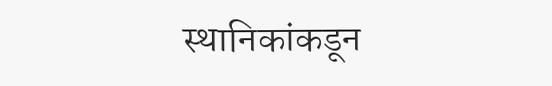स्थानिकांकडून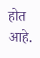होत आहे.